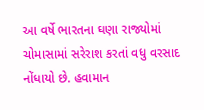આ વર્ષે ભારતના ઘણા રાજ્યોમાં ચોમાસામાં સરેરાશ કરતાં વધુ વરસાદ નોંધાયો છે. હવામાન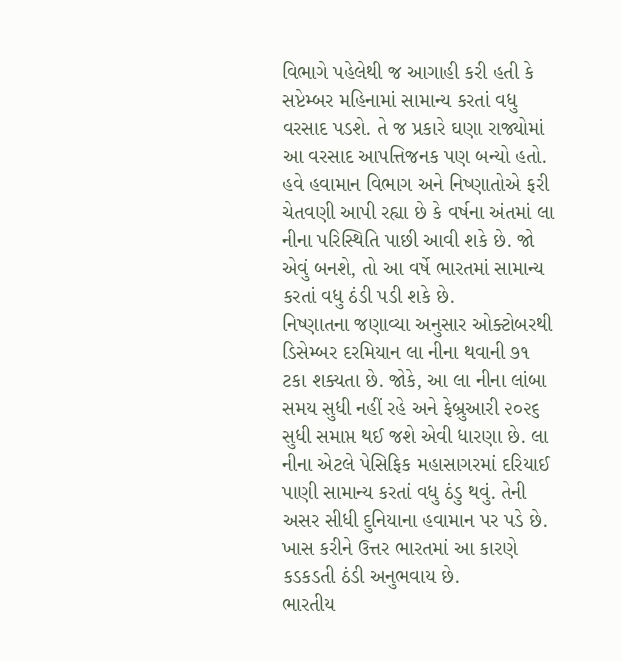વિભાગે પહેલેથી જ આગાહી કરી હતી કે સપ્ટેમ્બર મહિનામાં સામાન્ય કરતાં વધુ વરસાદ પડશે. તે જ પ્રકારે ઘણા રાજ્યોમાં આ વરસાદ આપત્તિજનક પણ બન્યો હતો. હવે હવામાન વિભાગ અને નિષ્ણાતોએ ફરી ચેતવણી આપી રહ્યા છે કે વર્ષના અંતમાં લા નીના પરિસ્થિતિ પાછી આવી શકે છે. જો એવું બનશે, તો આ વર્ષે ભારતમાં સામાન્ય કરતાં વધુ ઠંડી પડી શકે છે.
નિષ્ણાતના જણાવ્યા અનુસાર ઓક્ટોબરથી ડિસેમ્બર દરમિયાન લા નીના થવાની ૭૧ ટકા શક્યતા છે. જોકે, આ લા નીના લાંબા સમય સુધી નહીં રહે અને ફેબ્રુઆરી ૨૦૨૬ સુધી સમાપ્ત થઈ જશે એવી ધારણા છે. લા નીના એટલે પેસિફિક મહાસાગરમાં દરિયાઈ પાણી સામાન્ય કરતાં વધુ ઠંડુ થવું. તેની અસર સીધી દુનિયાના હવામાન પર પડે છે. ખાસ કરીને ઉત્તર ભારતમાં આ કારણે કડકડતી ઠંડી અનુભવાય છે.
ભારતીય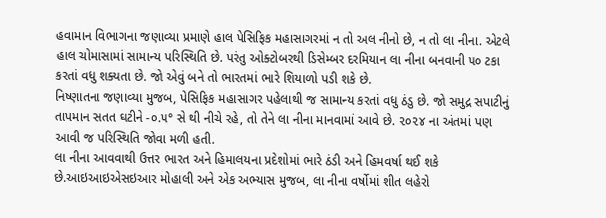હવામાન વિભાગના જણાવ્યા પ્રમાણે હાલ પેસિફિક મહાસાગરમાં ન તો અલ નીનો છે, ન તો લા નીના. એટલે હાલ ચોમાસામાં સામાન્ય પરિસ્થિતિ છે. પરંતુ ઓક્ટોબરથી ડિસેમ્બર દરમિયાન લા નીના બનવાની ૫૦ ટકા કરતાં વધુ શક્યતા છે. જો એવું બને તો ભારતમાં ભારે શિયાળો પડી શકે છે.
નિષ્ણાતના જણાવ્યા મુજબ, પેસિફિક મહાસાગર પહેલાથી જ સામાન્ય કરતાં વધુ ઠંડુ છે. જો સમુદ્ર સપાટીનું તાપમાન સતત ઘટીને -૦.૫° સે થી નીચે રહે, તો તેને લા નીના માનવામાં આવે છે. ૨૦૨૪ ના અંતમાં પણ આવી જ પરિસ્થિતિ જોવા મળી હતી.
લા નીના આવવાથી ઉત્તર ભારત અને હિમાલયના પ્રદેશોમાં ભારે ઠંડી અને હિમવર્ષા થઈ શકે છે.આઇઆઇએસઇઆર મોહાલી અને એક અભ્યાસ મુજબ, લા નીના વર્ષોમાં શીત લહેરો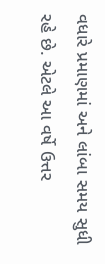વધારે પ્રમાણમાં અને લાંબા સમય સુધી રહે છે. એટલે આ વર્ષે ઉત્તર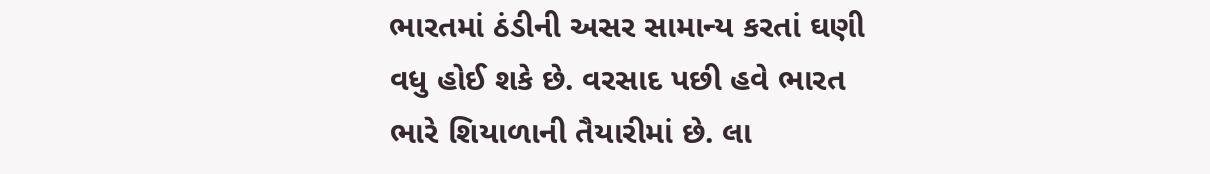ભારતમાં ઠંડીની અસર સામાન્ય કરતાં ઘણી વધુ હોઈ શકે છે. વરસાદ પછી હવે ભારત ભારે શિયાળાની તૈયારીમાં છે. લા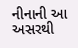નીનાની આ અસરથી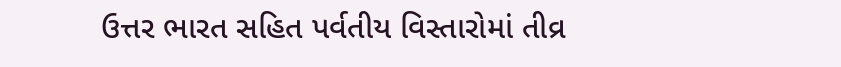ઉત્તર ભારત સહિત પર્વતીય વિસ્તારોમાં તીવ્ર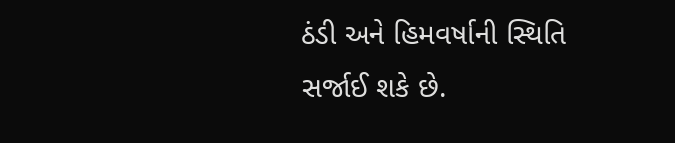ઠંડી અને હિમવર્ષાની સ્થિતિ સર્જાઈ શકે છે.